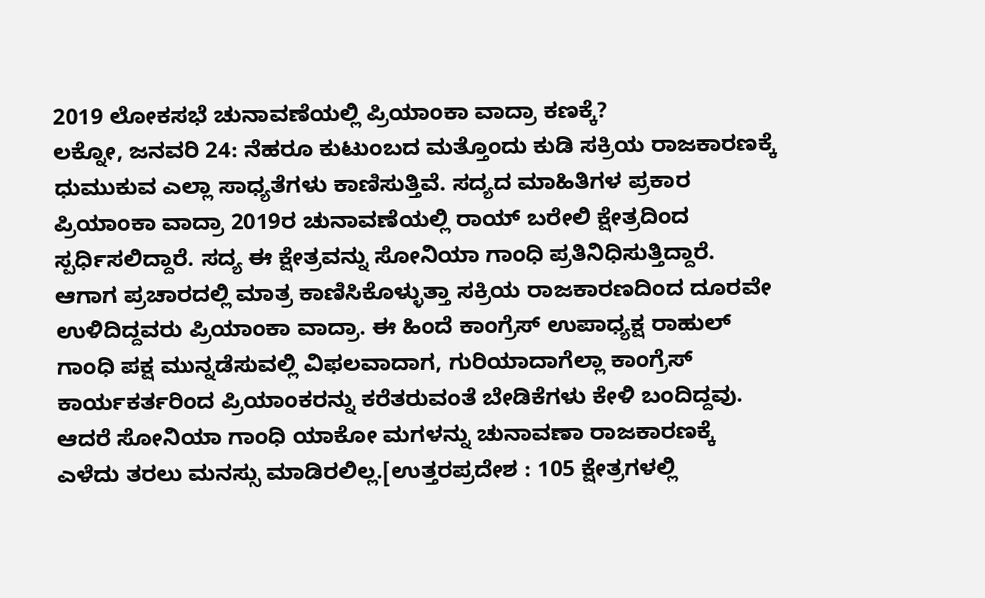2019 ಲೋಕಸಭೆ ಚುನಾವಣೆಯಲ್ಲಿ ಪ್ರಿಯಾಂಕಾ ವಾದ್ರಾ ಕಣಕ್ಕೆ?
ಲಕ್ನೋ, ಜನವರಿ 24: ನೆಹರೂ ಕುಟುಂಬದ ಮತ್ತೊಂದು ಕುಡಿ ಸಕ್ರಿಯ ರಾಜಕಾರಣಕ್ಕೆ ಧುಮುಕುವ ಎಲ್ಲಾ ಸಾಧ್ಯತೆಗಳು ಕಾಣಿಸುತ್ತಿವೆ. ಸದ್ಯದ ಮಾಹಿತಿಗಳ ಪ್ರಕಾರ ಪ್ರಿಯಾಂಕಾ ವಾದ್ರಾ 2019ರ ಚುನಾವಣೆಯಲ್ಲಿ ರಾಯ್ ಬರೇಲಿ ಕ್ಷೇತ್ರದಿಂದ ಸ್ಪರ್ಧಿಸಲಿದ್ದಾರೆ. ಸದ್ಯ ಈ ಕ್ಷೇತ್ರವನ್ನು ಸೋನಿಯಾ ಗಾಂಧಿ ಪ್ರತಿನಿಧಿಸುತ್ತಿದ್ದಾರೆ.
ಆಗಾಗ ಪ್ರಚಾರದಲ್ಲಿ ಮಾತ್ರ ಕಾಣಿಸಿಕೊಳ್ಳುತ್ತಾ ಸಕ್ರಿಯ ರಾಜಕಾರಣದಿಂದ ದೂರವೇ ಉಳಿದಿದ್ದವರು ಪ್ರಿಯಾಂಕಾ ವಾದ್ರಾ. ಈ ಹಿಂದೆ ಕಾಂಗ್ರೆಸ್ ಉಪಾಧ್ಯಕ್ಷ ರಾಹುಲ್ ಗಾಂಧಿ ಪಕ್ಷ ಮುನ್ನಡೆಸುವಲ್ಲಿ ವಿಫಲವಾದಾಗ, ಗುರಿಯಾದಾಗೆಲ್ಲಾ ಕಾಂಗ್ರೆಸ್ ಕಾರ್ಯಕರ್ತರಿಂದ ಪ್ರಿಯಾಂಕರನ್ನು ಕರೆತರುವಂತೆ ಬೇಡಿಕೆಗಳು ಕೇಳಿ ಬಂದಿದ್ದವು. ಆದರೆ ಸೋನಿಯಾ ಗಾಂಧಿ ಯಾಕೋ ಮಗಳನ್ನು ಚುನಾವಣಾ ರಾಜಕಾರಣಕ್ಕೆ ಎಳೆದು ತರಲು ಮನಸ್ಸು ಮಾಡಿರಲಿಲ್ಲ.[ಉತ್ತರಪ್ರದೇಶ : 105 ಕ್ಷೇತ್ರಗಳಲ್ಲಿ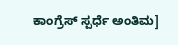ಕಾಂಗ್ರೆಸ್ ಸ್ಪರ್ಧೆ ಅಂತಿಮ]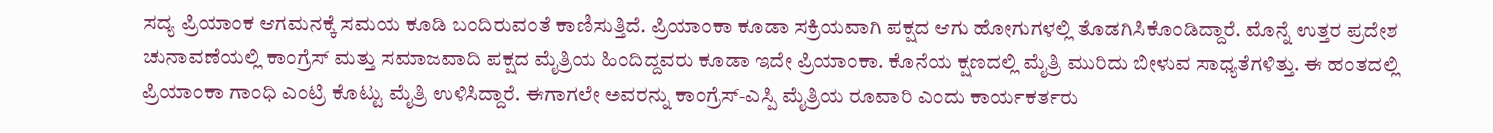ಸದ್ಯ ಪ್ರಿಯಾಂಕ ಆಗಮನಕ್ಕೆ ಸಮಯ ಕೂಡಿ ಬಂದಿರುವಂತೆ ಕಾಣಿಸುತ್ತಿದೆ. ಪ್ರಿಯಾಂಕಾ ಕೂಡಾ ಸಕ್ರಿಯವಾಗಿ ಪಕ್ಷದ ಆಗು ಹೋಗುಗಳಲ್ಲಿ ತೊಡಗಿಸಿಕೊಂಡಿದ್ದಾರೆ. ಮೊನ್ನೆ ಉತ್ತರ ಪ್ರದೇಶ ಚುನಾವಣೆಯಲ್ಲಿ ಕಾಂಗ್ರೆಸ್ ಮತ್ತು ಸಮಾಜವಾದಿ ಪಕ್ಷದ ಮೈತ್ರಿಯ ಹಿಂದಿದ್ದವರು ಕೂಡಾ ಇದೇ ಪ್ರಿಯಾಂಕಾ. ಕೊನೆಯ ಕ್ಷಣದಲ್ಲಿ ಮೈತ್ರಿ ಮುರಿದು ಬೀಳುವ ಸಾಧ್ಯತೆಗಳಿತ್ತು. ಈ ಹಂತದಲ್ಲಿ ಪ್ರಿಯಾಂಕಾ ಗಾಂಧಿ ಎಂಟ್ರಿ ಕೊಟ್ಟು ಮೈತ್ರಿ ಉಳಿಸಿದ್ದಾರೆ. ಈಗಾಗಲೇ ಅವರನ್ನು ಕಾಂಗ್ರೆಸ್-ಎಸ್ಪಿ ಮೈತ್ರಿಯ ರೂವಾರಿ ಎಂದು ಕಾರ್ಯಕರ್ತರು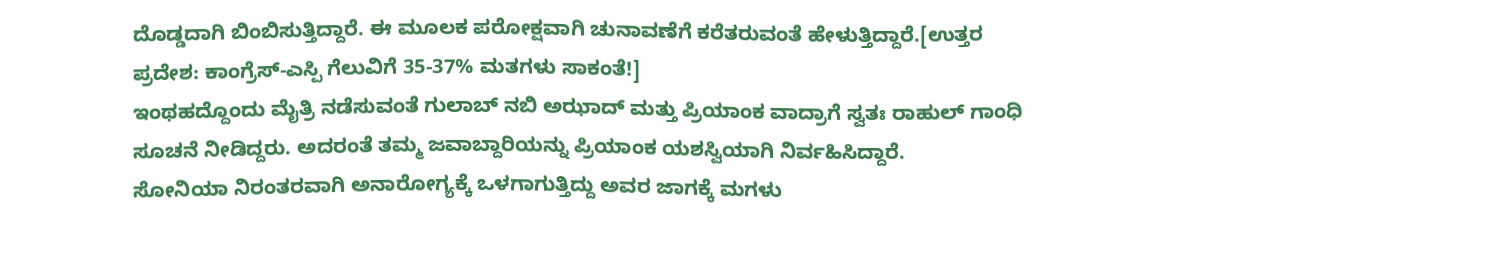ದೊಡ್ಡದಾಗಿ ಬಿಂಬಿಸುತ್ತಿದ್ದಾರೆ. ಈ ಮೂಲಕ ಪರೋಕ್ಷವಾಗಿ ಚುನಾವಣೆಗೆ ಕರೆತರುವಂತೆ ಹೇಳುತ್ತಿದ್ದಾರೆ.[ಉತ್ತರ ಪ್ರದೇಶ: ಕಾಂಗ್ರೆಸ್-ಎಸ್ಪಿ ಗೆಲುವಿಗೆ 35-37% ಮತಗಳು ಸಾಕಂತೆ!]
ಇಂಥಹದ್ದೊಂದು ಮೈತ್ರಿ ನಡೆಸುವಂತೆ ಗುಲಾಬ್ ನಬಿ ಅಝಾದ್ ಮತ್ತು ಪ್ರಿಯಾಂಕ ವಾದ್ರಾಗೆ ಸ್ವತಃ ರಾಹುಲ್ ಗಾಂಧಿ ಸೂಚನೆ ನೀಡಿದ್ದರು. ಅದರಂತೆ ತಮ್ಮ ಜವಾಬ್ದಾರಿಯನ್ನು ಪ್ರಿಯಾಂಕ ಯಶಸ್ವಿಯಾಗಿ ನಿರ್ವಹಿಸಿದ್ದಾರೆ.
ಸೋನಿಯಾ ನಿರಂತರವಾಗಿ ಅನಾರೋಗ್ಯಕ್ಕೆ ಒಳಗಾಗುತ್ತಿದ್ದು ಅವರ ಜಾಗಕ್ಕೆ ಮಗಳು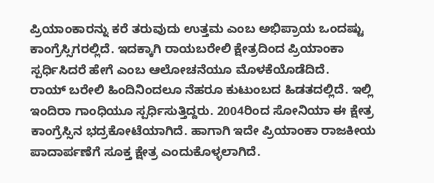ಪ್ರಿಯಾಂಕಾರನ್ನು ಕರೆ ತರುವುದು ಉತ್ತಮ ಎಂಬ ಅಭಿಪ್ರಾಯ ಒಂದಷ್ಟು ಕಾಂಗ್ರೆಸ್ಸಿಗರಲ್ಲಿದೆ. ಇದಕ್ಕಾಗಿ ರಾಯಬರೇಲಿ ಕ್ಷೇತ್ರದಿಂದ ಪ್ರಿಯಾಂಕಾ ಸ್ಪರ್ಧಿಸಿದರೆ ಹೇಗೆ ಎಂಬ ಆಲೋಚನೆಯೂ ಮೊಳಕೆಯೊಡೆದಿದೆ.
ರಾಯ್ ಬರೇಲಿ ಹಿಂದಿನಿಂದಲೂ ನೆಹರೂ ಕುಟುಂಬದ ಹಿಡತದಲ್ಲಿದೆ. ಇಲ್ಲಿ ಇಂದಿರಾ ಗಾಂಧಿಯೂ ಸ್ಪರ್ಧಿಸುತ್ತಿದ್ದರು. 2004ರಿಂದ ಸೋನಿಯಾ ಈ ಕ್ಷೇತ್ರ ಕಾಂಗ್ರೆಸ್ಸಿನ ಭದ್ರಕೋಟೆಯಾಗಿದೆ. ಹಾಗಾಗಿ ಇದೇ ಪ್ರಿಯಾಂಕಾ ರಾಜಕೀಯ ಪಾದಾರ್ಪಣೆಗೆ ಸೂಕ್ತ ಕ್ಷೇತ್ರ ಎಂದುಕೊಳ್ಳಲಾಗಿದೆ.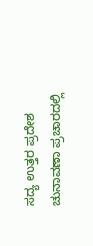ಸದ್ಯ ಉತ್ತರ ಪ್ರದೇಶ ಚುನಾವಣಾ ಪ್ರಚಾರದಲ್ಲಿ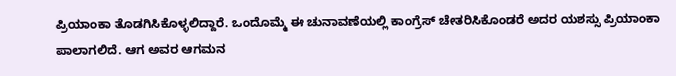ಪ್ರಿಯಾಂಕಾ ತೊಡಗಿಸಿಕೊಳ್ಳಲಿದ್ದಾರೆ. ಒಂದೊಮ್ಮೆ ಈ ಚುನಾವಣೆಯಲ್ಲಿ ಕಾಂಗ್ರೆಸ್ ಚೇತರಿಸಿಕೊಂಡರೆ ಅದರ ಯಶಸ್ಸು ಪ್ರಿಯಾಂಕಾ ಪಾಲಾಗಲಿದೆ. ಆಗ ಅವರ ಆಗಮನ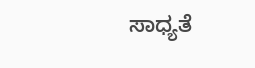ಸಾಧ್ಯತೆ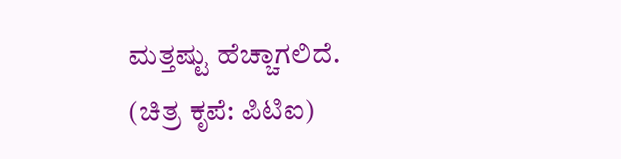ಮತ್ತಷ್ಟು ಹೆಚ್ಚಾಗಲಿದೆ.
(ಚಿತ್ರ ಕೃಪೆ: ಪಿಟಿಐ)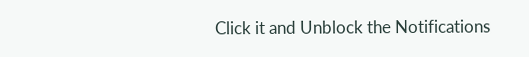Click it and Unblock the Notifications